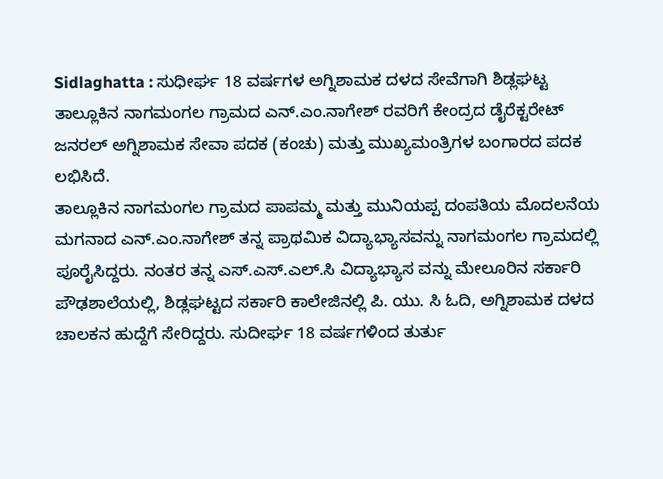Sidlaghatta : ಸುಧೀರ್ಘ 18 ವರ್ಷಗಳ ಅಗ್ನಿಶಾಮಕ ದಳದ ಸೇವೆಗಾಗಿ ಶಿಡ್ಲಘಟ್ಟ ತಾಲ್ಲೂಕಿನ ನಾಗಮಂಗಲ ಗ್ರಾಮದ ಎನ್.ಎಂ.ನಾಗೇಶ್ ರವರಿಗೆ ಕೇಂದ್ರದ ಡೈರೆಕ್ಟರೇಟ್ ಜನರಲ್ ಅಗ್ನಿಶಾಮಕ ಸೇವಾ ಪದಕ (ಕಂಚು) ಮತ್ತು ಮುಖ್ಯಮಂತ್ರಿಗಳ ಬಂಗಾರದ ಪದಕ ಲಭಿಸಿದೆ.
ತಾಲ್ಲೂಕಿನ ನಾಗಮಂಗಲ ಗ್ರಾಮದ ಪಾಪಮ್ಮ ಮತ್ತು ಮುನಿಯಪ್ಪ ದಂಪತಿಯ ಮೊದಲನೆಯ ಮಗನಾದ ಎನ್.ಎಂ.ನಾಗೇಶ್ ತನ್ನ ಪ್ರಾಥಮಿಕ ವಿದ್ಯಾಭ್ಯಾಸವನ್ನು ನಾಗಮಂಗಲ ಗ್ರಾಮದಲ್ಲಿ ಪೂರೈಸಿದ್ದರು. ನಂತರ ತನ್ನ ಎಸ್.ಎಸ್.ಎಲ್.ಸಿ ವಿದ್ಯಾಭ್ಯಾಸ ವನ್ನು ಮೇಲೂರಿನ ಸರ್ಕಾರಿ ಪೌಢಶಾಲೆಯಲ್ಲಿ, ಶಿಡ್ಲಘಟ್ಟದ ಸರ್ಕಾರಿ ಕಾಲೇಜಿನಲ್ಲಿ ಪಿ. ಯು. ಸಿ ಓದಿ, ಅಗ್ನಿಶಾಮಕ ದಳದ ಚಾಲಕನ ಹುದ್ದೆಗೆ ಸೇರಿದ್ದರು. ಸುದೀರ್ಘ 18 ವರ್ಷಗಳಿಂದ ತುರ್ತು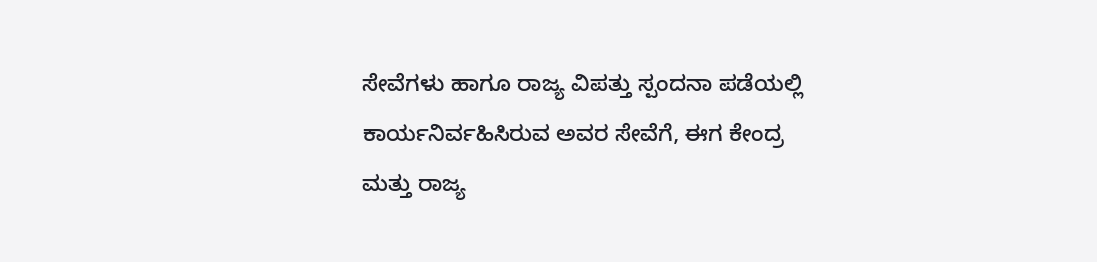ಸೇವೆಗಳು ಹಾಗೂ ರಾಜ್ಯ ವಿಪತ್ತು ಸ್ಪಂದನಾ ಪಡೆಯಲ್ಲಿ ಕಾರ್ಯನಿರ್ವಹಿಸಿರುವ ಅವರ ಸೇವೆಗೆ, ಈಗ ಕೇಂದ್ರ ಮತ್ತು ರಾಜ್ಯ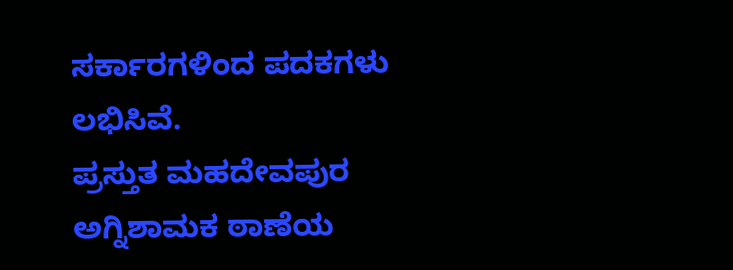ಸರ್ಕಾರಗಳಿಂದ ಪದಕಗಳು ಲಭಿಸಿವೆ.
ಪ್ರಸ್ತುತ ಮಹದೇವಪುರ ಅಗ್ನಿಶಾಮಕ ಠಾಣೆಯ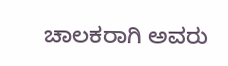ಚಾಲಕರಾಗಿ ಅವರು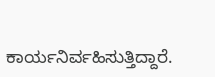ಕಾರ್ಯನಿರ್ವಹಿಸುತ್ತಿದ್ದಾರೆ.